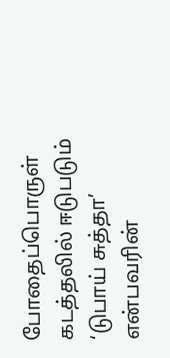போதைப்பொருள் கடத்தலில் ஈடுபடும் ‘டுபாய் சுத்தா’ என்பவரின்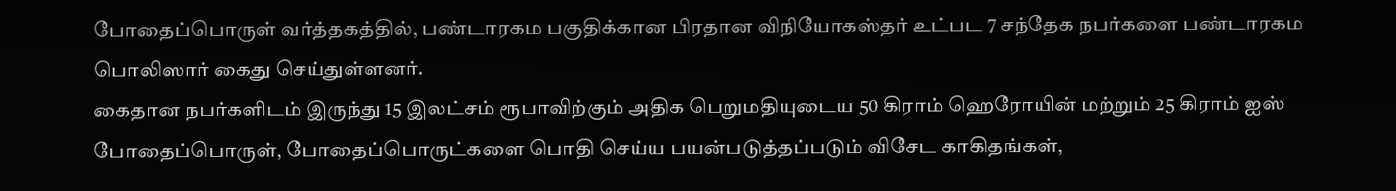போதைப்பொருள் வர்த்தகத்தில், பண்டாரகம பகுதிக்கான பிரதான விநியோகஸ்தர் உட்பட 7 சந்தேக நபர்களை பண்டாரகம பொலிஸார் கைது செய்துள்ளனர்.
கைதான நபர்களிடம் இருந்து 15 இலட்சம் ரூபாவிற்கும் அதிக பெறுமதியுடைய 50 கிராம் ஹெரோயின் மற்றும் 25 கிராம் ஐஸ் போதைப்பொருள், போதைப்பொருட்களை பொதி செய்ய பயன்படுத்தப்படும் விசேட காகிதங்கள்,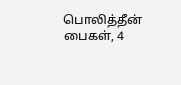பொலித்தீன் பைகள், 4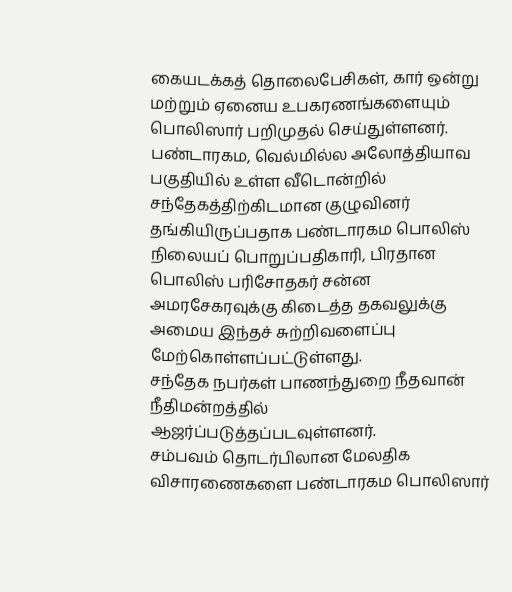கையடக்கத் தொலைபேசிகள், கார் ஒன்று மற்றும் ஏனைய உபகரணங்களையும் பொலிஸார் பறிமுதல் செய்துள்ளனர்.
பண்டாரகம, வெல்மில்ல அலோத்தியாவ பகுதியில் உள்ள வீடொன்றில் சந்தேகத்திற்கிடமான குழுவினர் தங்கியிருப்பதாக பண்டாரகம பொலிஸ் நிலையப் பொறுப்பதிகாரி, பிரதான பொலிஸ் பரிசோதகர் சன்ன அமரசேகரவுக்கு கிடைத்த தகவலுக்கு அமைய இந்தச் சுற்றிவளைப்பு மேற்கொள்ளப்பட்டுள்ளது.
சந்தேக நபர்கள் பாணந்துறை நீதவான் நீதிமன்றத்தில் ஆஜர்ப்படுத்தப்படவுள்ளனர்.
சம்பவம் தொடர்பிலான மேலதிக விசாரணைகளை பண்டாரகம பொலிஸார்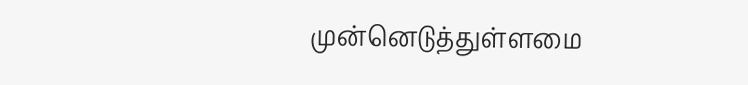முன்னெடுத்துள்ளமை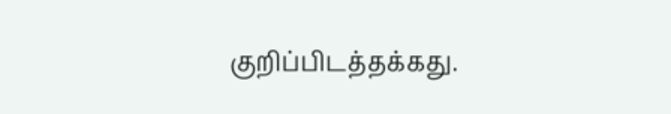குறிப்பிடத்தக்கது.